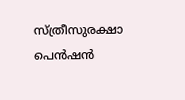സ്ത്രീസുരക്ഷാ പെന്‍ഷന്‍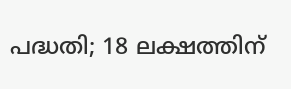പദ്ധതി; 18 ലക്ഷത്തിന്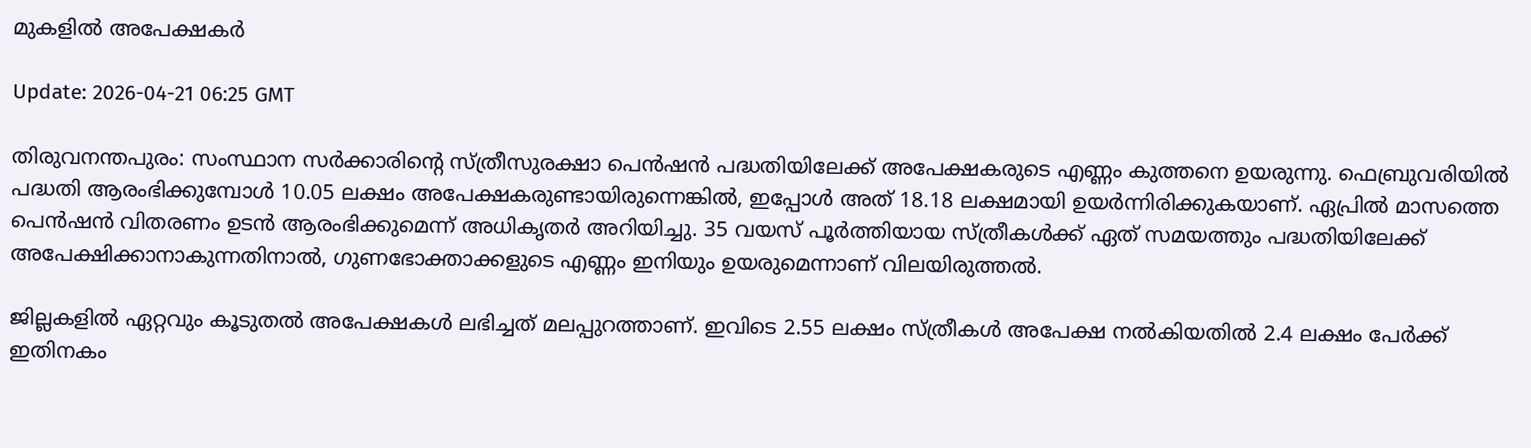മുകളില്‍ അപേക്ഷകര്‍

Update: 2026-04-21 06:25 GMT

തിരുവനന്തപുരം: സംസ്ഥാന സര്‍ക്കാരിന്റെ സ്ത്രീസുരക്ഷാ പെന്‍ഷന്‍ പദ്ധതിയിലേക്ക് അപേക്ഷകരുടെ എണ്ണം കുത്തനെ ഉയരുന്നു. ഫെബ്രുവരിയില്‍ പദ്ധതി ആരംഭിക്കുമ്പോള്‍ 10.05 ലക്ഷം അപേക്ഷകരുണ്ടായിരുന്നെങ്കില്‍, ഇപ്പോള്‍ അത് 18.18 ലക്ഷമായി ഉയര്‍ന്നിരിക്കുകയാണ്. ഏപ്രില്‍ മാസത്തെ പെന്‍ഷന്‍ വിതരണം ഉടന്‍ ആരംഭിക്കുമെന്ന് അധികൃതര്‍ അറിയിച്ചു. 35 വയസ് പൂര്‍ത്തിയായ സ്ത്രീകള്‍ക്ക് ഏത് സമയത്തും പദ്ധതിയിലേക്ക് അപേക്ഷിക്കാനാകുന്നതിനാല്‍, ഗുണഭോക്താക്കളുടെ എണ്ണം ഇനിയും ഉയരുമെന്നാണ് വിലയിരുത്തല്‍.

ജില്ലകളില്‍ ഏറ്റവും കൂടുതല്‍ അപേക്ഷകള്‍ ലഭിച്ചത് മലപ്പുറത്താണ്. ഇവിടെ 2.55 ലക്ഷം സ്ത്രീകള്‍ അപേക്ഷ നല്‍കിയതില്‍ 2.4 ലക്ഷം പേര്‍ക്ക് ഇതിനകം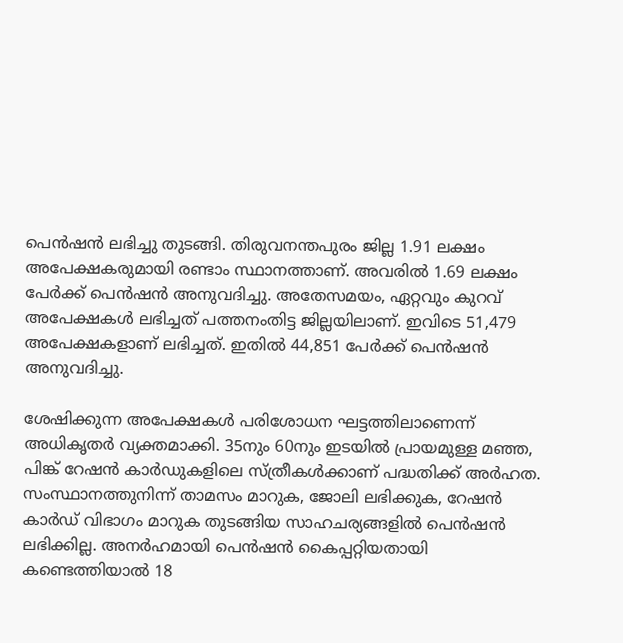പെന്‍ഷന്‍ ലഭിച്ചു തുടങ്ങി. തിരുവനന്തപുരം ജില്ല 1.91 ലക്ഷം അപേക്ഷകരുമായി രണ്ടാം സ്ഥാനത്താണ്. അവരില്‍ 1.69 ലക്ഷം പേര്‍ക്ക് പെന്‍ഷന്‍ അനുവദിച്ചു. അതേസമയം, ഏറ്റവും കുറവ് അപേക്ഷകള്‍ ലഭിച്ചത് പത്തനംതിട്ട ജില്ലയിലാണ്. ഇവിടെ 51,479 അപേക്ഷകളാണ് ലഭിച്ചത്. ഇതില്‍ 44,851 പേര്‍ക്ക് പെന്‍ഷന്‍ അനുവദിച്ചു.

ശേഷിക്കുന്ന അപേക്ഷകള്‍ പരിശോധന ഘട്ടത്തിലാണെന്ന് അധികൃതര്‍ വ്യക്തമാക്കി. 35നും 60നും ഇടയില്‍ പ്രായമുള്ള മഞ്ഞ, പിങ്ക് റേഷന്‍ കാര്‍ഡുകളിലെ സ്ത്രീകള്‍ക്കാണ് പദ്ധതിക്ക് അര്‍ഹത. സംസ്ഥാനത്തുനിന്ന് താമസം മാറുക, ജോലി ലഭിക്കുക, റേഷന്‍ കാര്‍ഡ് വിഭാഗം മാറുക തുടങ്ങിയ സാഹചര്യങ്ങളില്‍ പെന്‍ഷന്‍ ലഭിക്കില്ല. അനര്‍ഹമായി പെന്‍ഷന്‍ കൈപ്പറ്റിയതായി കണ്ടെത്തിയാല്‍ 18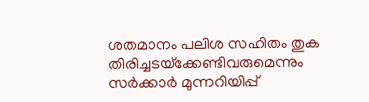ശതമാനം പലിശ സഹിതം തുക തിരിച്ചടയ്‌ക്കേണ്ടിവരുമെന്നും സര്‍ക്കാര്‍ മുന്നറിയിപ്പ്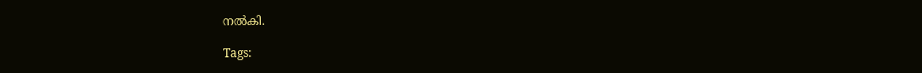നല്‍കി.

Tags: